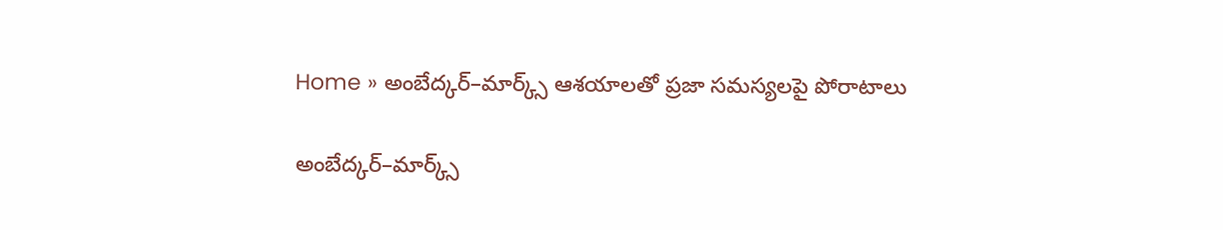Home » అంబేద్కర్–మార్క్స్ ఆశయాలతో ప్రజా సమస్యలపై పోరాటాలు

అంబేద్కర్–మార్క్స్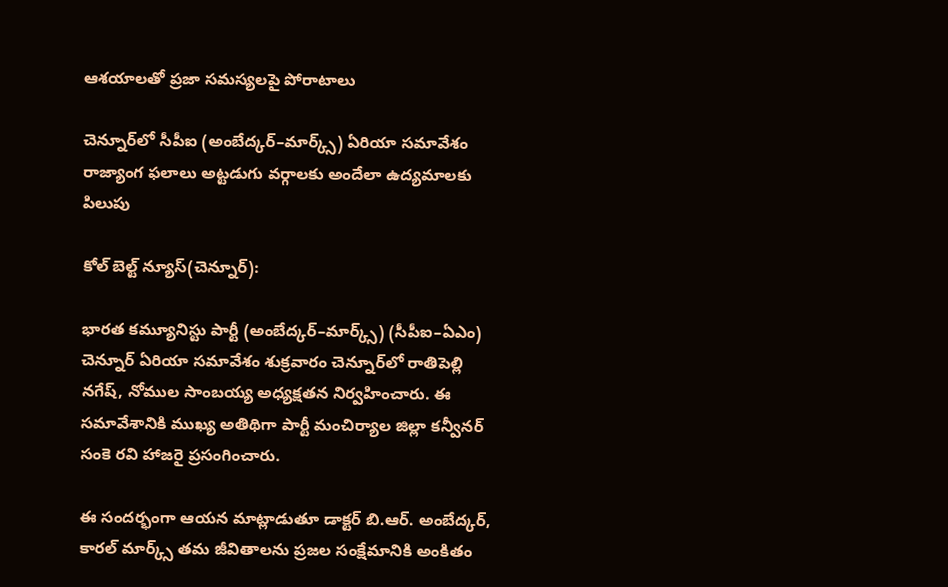ఆశయాలతో ప్రజా సమస్యలపై పోరాటాలు

చెన్నూర్‌లో సీపీఐ (అంబేద్కర్–మార్క్స్) ఏరియా సమావేశం
రాజ్యాంగ ఫలాలు అట్టడుగు వర్గాలకు అందేలా ఉద్యమాలకు పిలుపు

కోల్ బెల్ట్ న్యూస్(చెన్నూర్):

భారత కమ్యూనిస్టు పార్టీ (అంబేద్కర్–మార్క్స్) (సీపీఐ–ఏఎం) చెన్నూర్ ఏరియా సమావేశం శుక్రవారం చెన్నూర్‌లో రాతిపెల్లి నగేష్, నోముల సాంబయ్య అధ్యక్షతన నిర్వహించారు. ఈ సమావేశానికి ముఖ్య అతిథిగా పార్టీ మంచిర్యాల జిల్లా కన్వీనర్ సంకె రవి హాజరై ప్రసంగించారు.

ఈ సందర్భంగా ఆయన మాట్లాడుతూ డాక్టర్ బి.ఆర్. అంబేద్కర్, కారల్ మార్క్స్ తమ జీవితాలను ప్రజల సంక్షేమానికి అంకితం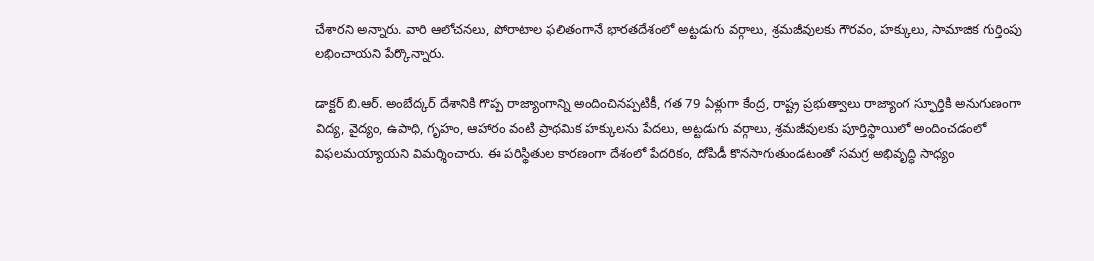చేశారని అన్నారు. వారి ఆలోచనలు, పోరాటాల ఫలితంగానే భారతదేశంలో అట్టడుగు వర్గాలు, శ్రమజీవులకు గౌరవం, హక్కులు, సామాజిక గుర్తింపు లభించాయని పేర్కొన్నారు.

డాక్టర్ బి.ఆర్. అంబేద్కర్ దేశానికి గొప్ప రాజ్యాంగాన్ని అందించినప్పటికీ, గత 79 ఏళ్లుగా కేంద్ర, రాష్ట్ర ప్రభుత్వాలు రాజ్యాంగ స్ఫూర్తికి అనుగుణంగా విద్య, వైద్యం, ఉపాధి, గృహం, ఆహారం వంటి ప్రాథమిక హక్కులను పేదలు, అట్టడుగు వర్గాలు, శ్రమజీవులకు పూర్తిస్థాయిలో అందించడంలో విఫలమయ్యాయని విమర్శించారు. ఈ పరిస్థితుల కారణంగా దేశంలో పేదరికం, దోపిడీ కొనసాగుతుండటంతో సమగ్ర అభివృద్ధి సాధ్యం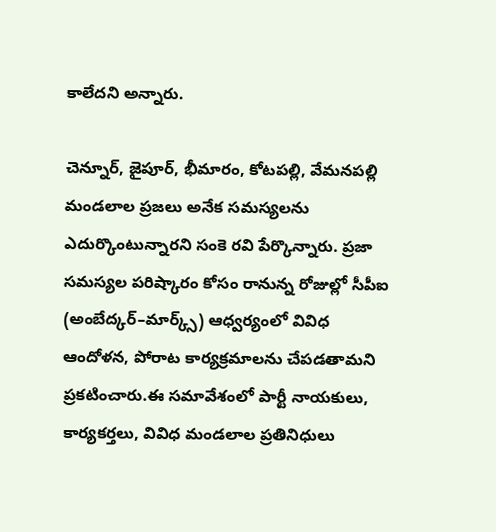కాలేదని అన్నారు.

చెన్నూర్, జైపూర్, భీమారం, కోటపల్లి, వేమనపల్లి మండలాల ప్రజలు అనేక సమస్యలను ఎదుర్కొంటున్నారని సంకె రవి పేర్కొన్నారు. ప్రజా సమస్యల పరిష్కారం కోసం రానున్న రోజుల్లో సీపీఐ (అంబేద్కర్–మార్క్స్) ఆధ్వర్యంలో వివిధ ఆందోళన, పోరాట కార్యక్రమాలను చేపడతామని ప్రకటించారు.ఈ సమావేశంలో పార్టీ నాయకులు, కార్యకర్తలు, వివిధ మండలాల ప్రతినిధులు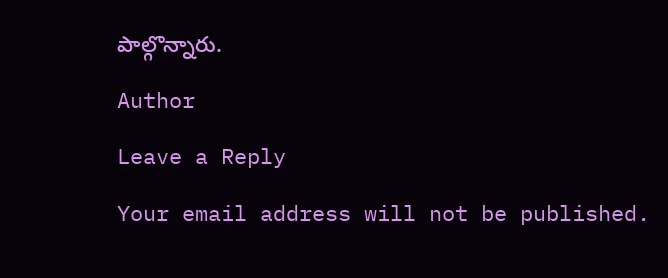పాల్గొన్నారు.

Author

Leave a Reply

Your email address will not be published.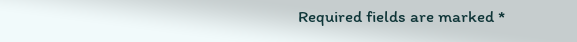Required fields are marked *